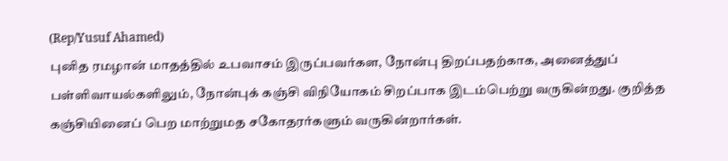(Rep/Yusuf Ahamed)
புனித ரமழான் மாதத்தில் உபவாசம் இருப்பவர்கள, நோன்பு திறப்பதற்காக, அனைத்துப் பள்ளிவாயல்களிலும், நோன்புக் கஞ்சி விநியோகம் சிறப்பாக இடம்பெற்று வருகின்றது. குறித்த கஞ்சியினைப் பெற மாற்றுமத சகோதரர்களும் வருகின்றார்கள்.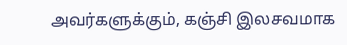அவர்களுக்கும், கஞ்சி இலசவமாக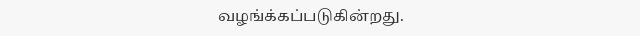வழங்க்கப்படுகின்றது.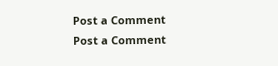Post a Comment
Post a Comment